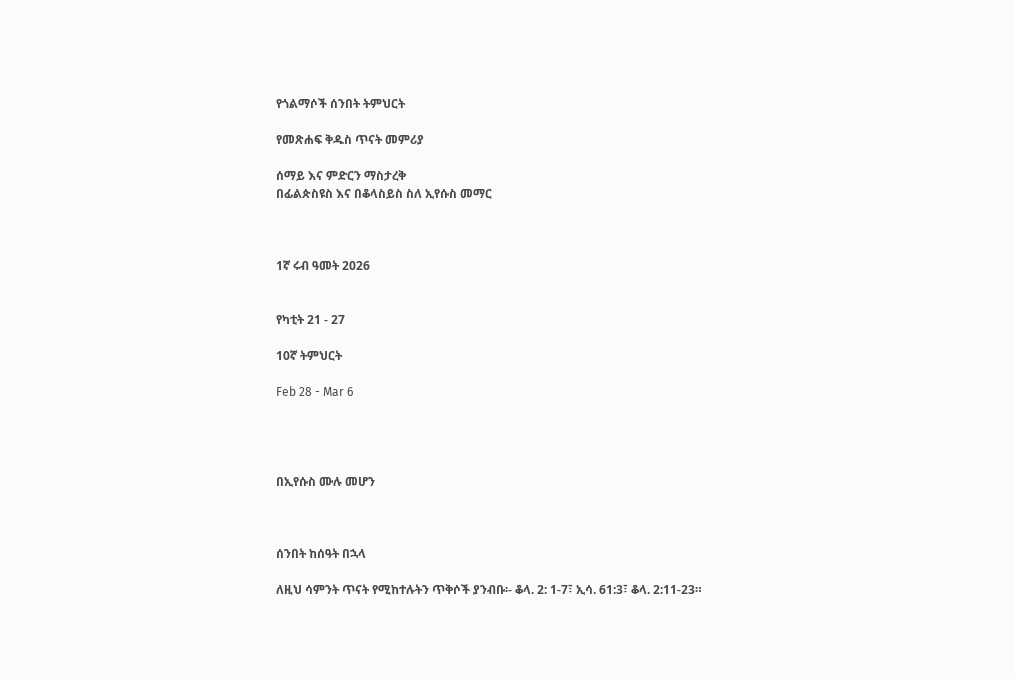የጎልማሶች ሰንበት ትምህርት

የመጽሐፍ ቅዱስ ጥናት መምሪያ

ሰማይ እና ምድርን ማስታረቅ
በፊልጵስዩስ እና በቆላስይስ ስለ ኢየሱስ መማር



1ኛ ሩብ ዓመት 2026


የካቲት 21 - 27

10ኛ ትምህርት

Feb 28 - Mar 6




በኢየሱስ ሙሉ መሆን



ሰንበት ከሰዓት በኋላ

ለዚህ ሳምንት ጥናት የሚከተሉትን ጥቅሶች ያንብቡ፡- ቆላ. 2: 1-7፣ ኢሳ. 61:3፣ ቆላ. 2:11-23።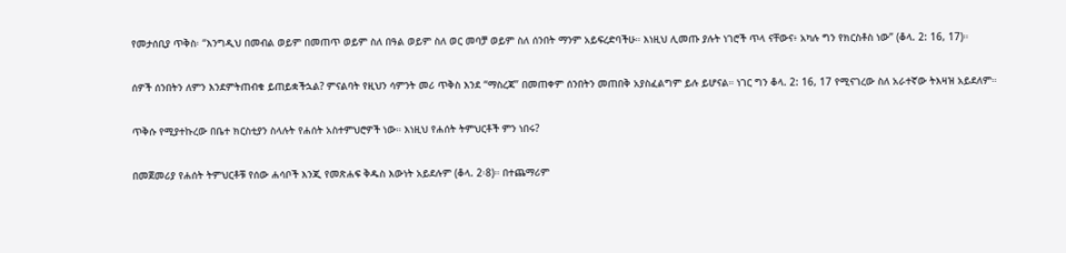የመታሰቢያ ጥቅስ፡ “እንግዲህ በመብል ወይም በመጠጥ ወይም ስለ በዓል ወይም ስለ ወር መባቻ ወይም ስለ ሰንበት ማንም አይፍረድባችሁ። እነዚህ ሊመጡ ያሉት ነገሮች ጥላ ናቸውና፥ አካሉ ግን የክርስቶስ ነው” (ቆላ. 2: 16, 17)።

ሰዎች ሰንበትን ለምን እንደምትጠብቁ ይጠይቋችኋል? ምናልባት የዚህን ሳምንት መሪ ጥቅስ እንደ “ማስረጃ” በመጠቀም ሰንበትን መጠበቅ አያስፈልግም ይሉ ይሆናል። ነገር ግን ቆላ. 2: 16, 17 የሚናገረው ስለ አራተኛው ትእዛዝ አይደለም።

ጥቅሱ የሚያተኩረው በቤተ ክርስቲያን ስላሉት የሐሰት አስተምህሮዎች ነው። እነዚህ የሐሰት ትምህርቶች ምን ነበሩ?

በመጀመሪያ የሐሰት ትምህርቶቹ የሰው ሐሳቦች እንጂ የመጽሐፍ ቅዱስ እውነት አይደሉም (ቆላ. 2፡8)። በተጨማሪም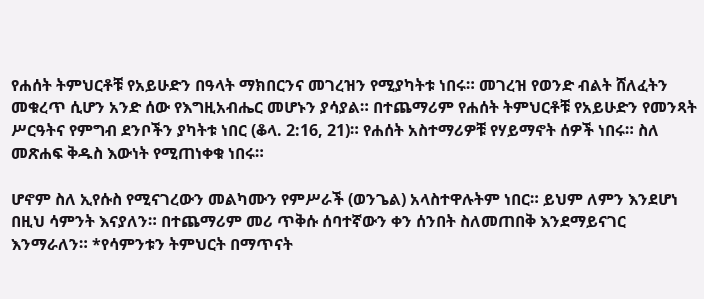የሐሰት ትምህርቶቹ የአይሁድን በዓላት ማክበርንና መገረዝን የሚያካትቱ ነበሩ። መገረዝ የወንድ ብልት ሸለፈትን መቁረጥ ሲሆን አንድ ሰው የእግዚአብሔር መሆኑን ያሳያል። በተጨማሪም የሐሰት ትምህርቶቹ የአይሁድን የመንጻት ሥርዓትና የምግብ ደንቦችን ያካትቱ ነበር (ቆላ. 2:16, 21)። የሐሰት አስተማሪዎቹ የሃይማኖት ሰዎች ነበሩ። ስለ መጽሐፍ ቅዱስ እውነት የሚጠነቀቁ ነበሩ።

ሆኖም ስለ ኢየሱስ የሚናገረውን መልካሙን የምሥራች (ወንጌል) አላስተዋሉትም ነበር። ይህም ለምን እንደሆነ በዚህ ሳምንት እናያለን። በተጨማሪም መሪ ጥቅሱ ሰባተኛውን ቀን ሰንበት ስለመጠበቅ እንደማይናገር እንማራለን። *የሳምንቱን ትምህርት በማጥናት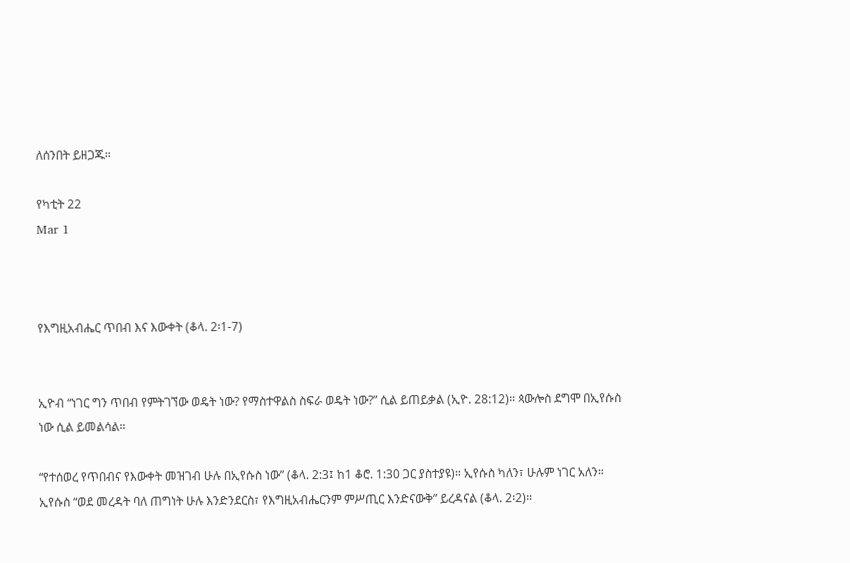ለሰንበት ይዘጋጁ።

የካቲት 22
Mar 1



የእግዚአብሔር ጥበብ እና እውቀት (ቆላ. 2፡1-7)


ኢዮብ “ነገር ግን ጥበብ የምትገኘው ወዴት ነው? የማስተዋልስ ስፍራ ወዴት ነው?” ሲል ይጠይቃል (ኢዮ. 28:12)። ጳውሎስ ደግሞ በኢየሱስ ነው ሲል ይመልሳል።

“የተሰወረ የጥበብና የእውቀት መዝገብ ሁሉ በኢየሱስ ነው” (ቆላ. 2:3፤ ከ1 ቆሮ. 1:30 ጋር ያስተያዩ)። ኢየሱስ ካለን፣ ሁሉም ነገር አለን። ኢየሱስ “ወደ መረዳት ባለ ጠግነት ሁሉ እንድንደርስ፣ የእግዚአብሔርንም ምሥጢር እንድናውቅ” ይረዳናል (ቆላ. 2፡2)።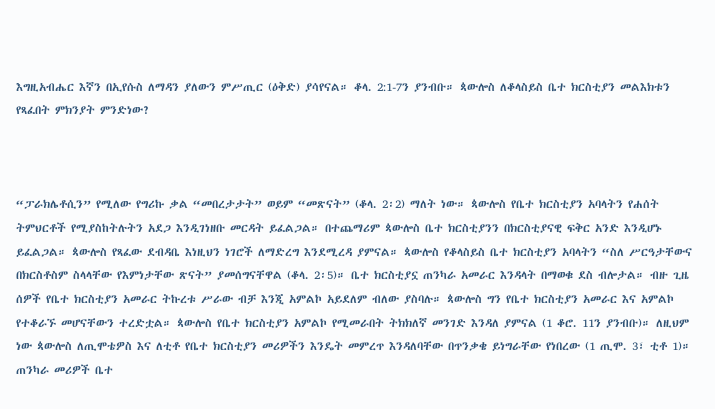እግዚአብሔር እኛን በኢየሱስ ለማዳን ያለውን ምሥጢር (ዕቅድ) ያሳየናል። ቆላ. 2:1-7ን ያንብቡ። ጳውሎስ ለቆላስይስ ቤተ ክርስቲያን መልእክቱን የጻፈበት ምክንያት ምንድነው?



“ፓራክሌቶሲን” የሚለው የግሪኩ ቃል “መበረታታት” ወይም “መጽናት” (ቆላ. 2፡2) ማለት ነው። ጳውሎስ የቤተ ክርስቲያን አባላትን የሐሰት ትምህርቶች የሚያስከትሉትን አደጋ እንዲገነዘቡ መርዳት ይፈልጋል። በተጨማሪም ጳውሎስ ቤተ ክርስቲያንን በክርስቲያናዊ ፍቅር አንድ እንዲሆኑ ይፈልጋል። ጳውሎስ የጻፈው ደብዳቤ እነዚህን ነገሮች ለማድረግ እንደሚረዳ ያምናል። ጳውሎስ የቆላስይስ ቤተ ክርስቲያን አባላትን “ስለ ሥርዓታቸውና በክርስቶስም ስላላቸው የእምነታቸው ጽናት” ያመሰግናቸዋል (ቆላ. 2፡5)። ቤተ ክርስቲያኗ ጠንካራ አመራር እንዳላት በማወቁ ደስ ብሎታል። ብዙ ጊዜ ሰዎች የቤተ ክርስቲያን አመራር ትኩረቱ ሥራው ብቻ እንጂ አምልኮ አይደለም ብለው ያስባሉ። ጳውሎስ ግን የቤተ ክርስቲያን አመራር እና አምልኮ የተቆራኙ መሆናቸውን ተረድቷል። ጳውሎስ የቤተ ክርስቲያን አምልኮ የሚመራበት ትክክለኛ መንገድ እንዳለ ያምናል (1 ቆሮ. 11ን ያንብቡ)። ለዚህም ነው ጳውሎስ ለጢሞቴዎስ እና ለቲቶ የቤተ ክርስቲያን መሪዎችን እንዴት መምረጥ እንዳለባቸው በጥንቃቄ ይነግራቸው የነበረው (1 ጢሞ. 3፣ ቲቶ 1)። ጠንካራ መሪዎች ቤተ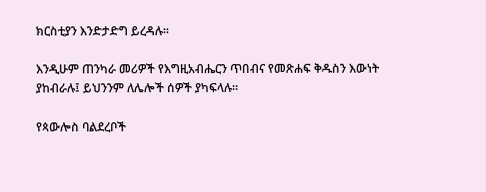ክርስቲያን እንድታድግ ይረዳሉ።

እንዲሁም ጠንካራ መሪዎች የእግዚአብሔርን ጥበብና የመጽሐፍ ቅዱስን እውነት ያከብራሉ፤ ይህንንም ለሌሎች ሰዎች ያካፍላሉ።

የጳውሎስ ባልደረቦች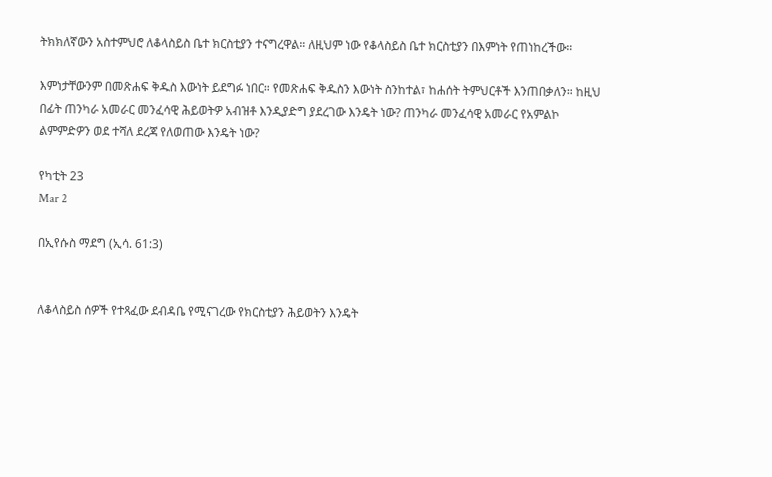ትክክለኛውን አስተምህሮ ለቆላስይስ ቤተ ክርስቲያን ተናግረዋል። ለዚህም ነው የቆላስይስ ቤተ ክርስቲያን በእምነት የጠነከረችው።

እምነታቸውንም በመጽሐፍ ቅዱስ እውነት ይደግፉ ነበር። የመጽሐፍ ቅዱስን እውነት ስንከተል፣ ከሐሰት ትምህርቶች እንጠበቃለን። ከዚህ በፊት ጠንካራ አመራር መንፈሳዊ ሕይወትዎ አብዝቶ እንዲያድግ ያደረገው እንዴት ነው? ጠንካራ መንፈሳዊ አመራር የአምልኮ ልምምድዎን ወደ ተሻለ ደረጃ የለወጠው እንዴት ነው?

የካቲት 23
Mar 2

በኢየሱስ ማደግ (ኢሳ. 61:3)


ለቆላስይስ ሰዎች የተጻፈው ደብዳቤ የሚናገረው የክርስቲያን ሕይወትን እንዴት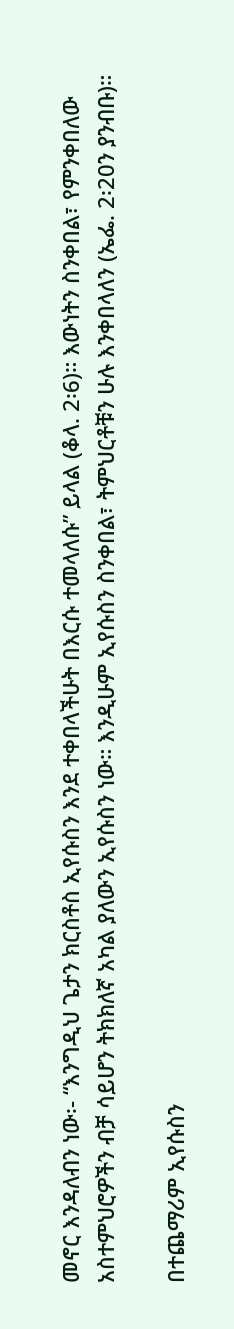መኖር እንዳለብን ነው፡- “እንግዲህ ጌታን ክርስቶስ ኢየሱስን እንደ ተቀበላችሁት በእርሱ ተመላለሱ” ይላል (ቆላ. 2፡6)። እውነትን ስንቀበል፣ የምንቀበለው አስተምህሮዎችን ብቻ ሳይሆን ትክክለኛ አካል ያለውን ኢየሱስን ነው። እንዲሁም ኢየሱስን ስንቀበል፣ ትምህርቶቹን ሁሉ እንቀበላለን (ኤፌ. 2፡20ን ያንብቡ)።

በተጨማሪም ኢየሱስን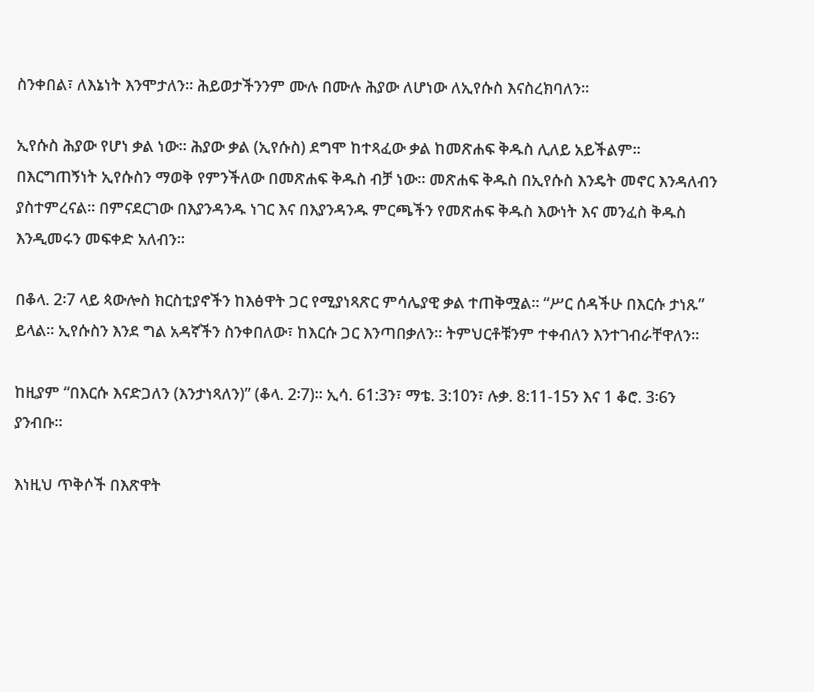ስንቀበል፣ ለእኔነት እንሞታለን። ሕይወታችንንም ሙሉ በሙሉ ሕያው ለሆነው ለኢየሱስ እናስረክባለን።

ኢየሱስ ሕያው የሆነ ቃል ነው። ሕያው ቃል (ኢየሱስ) ደግሞ ከተጻፈው ቃል ከመጽሐፍ ቅዱስ ሊለይ አይችልም። በእርግጠኝነት ኢየሱስን ማወቅ የምንችለው በመጽሐፍ ቅዱስ ብቻ ነው። መጽሐፍ ቅዱስ በኢየሱስ እንዴት መኖር እንዳለብን ያስተምረናል። በምናደርገው በእያንዳንዱ ነገር እና በእያንዳንዱ ምርጫችን የመጽሐፍ ቅዱስ እውነት እና መንፈስ ቅዱስ እንዲመሩን መፍቀድ አለብን።

በቆላ. 2፡7 ላይ ጳውሎስ ክርስቲያኖችን ከእፅዋት ጋር የሚያነጻጽር ምሳሌያዊ ቃል ተጠቅሟል። “ሥር ሰዳችሁ በእርሱ ታነጹ” ይላል። ኢየሱስን እንደ ግል አዳኛችን ስንቀበለው፣ ከእርሱ ጋር እንጣበቃለን። ትምህርቶቹንም ተቀብለን እንተገብራቸዋለን።

ከዚያም “በእርሱ እናድጋለን (እንታነጻለን)” (ቆላ. 2፡7)። ኢሳ. 61:3ን፣ ማቴ. 3:10ን፣ ሉቃ. 8:11-15ን እና 1 ቆሮ. 3፡6ን ያንብቡ።

እነዚህ ጥቅሶች በእጽዋት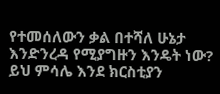የተመሰለውን ቃል በተሻለ ሁኔታ እንድንረዳ የሚያግዙን እንዴት ነው? ይህ ምሳሌ እንደ ክርስቲያን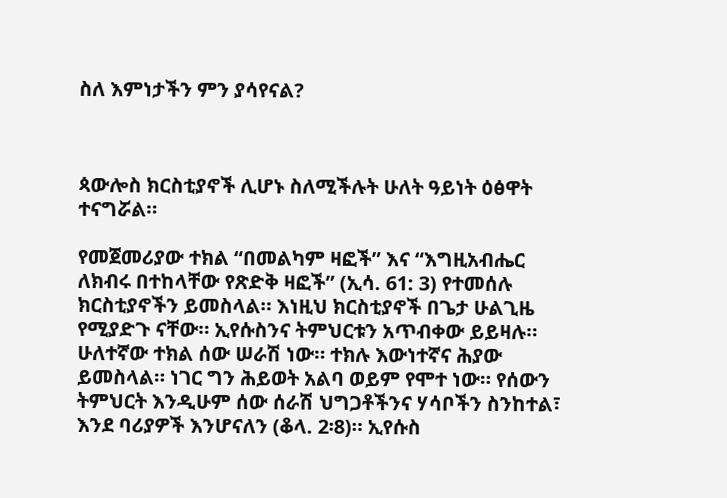ስለ እምነታችን ምን ያሳየናል?



ጳውሎስ ክርስቲያኖች ሊሆኑ ስለሚችሉት ሁለት ዓይነት ዕፅዋት ተናግሯል።

የመጀመሪያው ተክል “በመልካም ዛፎች” እና “እግዚአብሔር ለክብሩ በተከላቸው የጽድቅ ዛፎች” (ኢሳ. 61: 3) የተመሰሉ ክርስቲያኖችን ይመስላል። እነዚህ ክርስቲያኖች በጌታ ሁልጊዜ የሚያድጉ ናቸው። ኢየሱስንና ትምህርቱን አጥብቀው ይይዛሉ። ሁለተኛው ተክል ሰው ሠራሽ ነው። ተክሉ እውነተኛና ሕያው ይመስላል። ነገር ግን ሕይወት አልባ ወይም የሞተ ነው። የሰውን ትምህርት እንዲሁም ሰው ሰራሽ ህግጋቶችንና ሃሳቦችን ስንከተል፣ እንደ ባሪያዎች እንሆናለን (ቆላ. 2፡8)። ኢየሱስ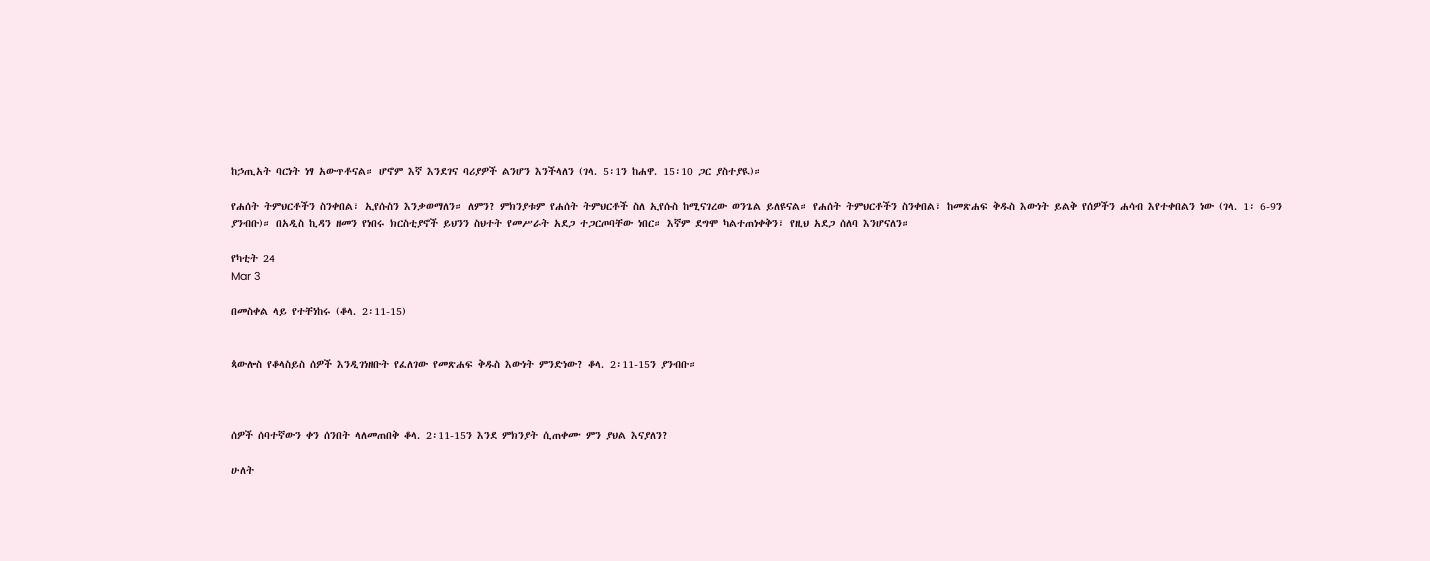ከኃጢአት ባርነት ነፃ አውጥቶናል። ሆኖም እኛ እንደገና ባሪያዎች ልንሆን እንችላለን (ገላ. 5፡1ን ከሐዋ. 15፡10 ጋር ያስተያዪ)።

የሐሰት ትምህርቶችን ስንቀበል፣ ኢየሱስን እንቃወማለን። ለምን? ምክንያቱም የሐሰት ትምህርቶች ስለ ኢየሱስ ከሚናገረው ወንጌል ይለዩናል። የሐሰት ትምህርቶችን ስንቀበል፣ ከመጽሐፍ ቅዱስ እውነት ይልቅ የሰዎችን ሐሳብ እየተቀበልን ነው (ገላ. 1፡ 6-9ን ያንብቡ)። በአዲስ ኪዳን ዘመን የነበሩ ክርስቲያኖች ይህንን ስህተት የመሥራት አደጋ ተጋርጦባቸው ነበር። እኛም ደግሞ ካልተጠነቀቅን፣ የዚህ አደጋ ሰለባ እንሆናለን።

የካቲት 24
Mar 3

በመስቀል ላይ የተቸነከሩ (ቆላ. 2፡11-15)


ጳውሎስ የቆላስይስ ሰዎች እንዲገነዘቡት የፈለገው የመጽሐፍ ቅዱስ እውነት ምንድነው? ቆላ. 2፡11-15ን ያንብቡ።



ሰዎች ሰባተኛውን ቀን ሰንበት ላለመጠበቅ ቆላ. 2፡11-15ን እንደ ምክንያት ሲጠቀሙ ምን ያህል እናያለን?

ሁለት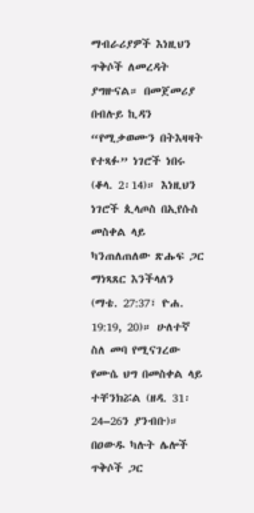ማብራሪያዎች እነዚህን ጥቅሶች ለመረዳት ያግዙናል። በመጀመሪያ በብሉይ ኪዳን “የሚቃወሙን በትእዛዛት የተጻፉ” ነገሮች ነበሩ (ቆላ. 2፡14)። እነዚህን ነገሮች ጲላጦስ በኢየሱስ መስቀል ላይ ካንጠለጠለው ጽሑፍ ጋር ማነጻጸር እንችላለን (ማቴ. 27:37፣ ዮሐ. 19:19, 20)። ሁለተኛ ስለ መባ የሚናገረው የሙሴ ህግ በመስቀል ላይ ተቸንክሯል (ዘዳ. 31፡24–26ን ያንብቡ)። በዐውዱ ካሉት ሌሎች ጥቅሶች ጋር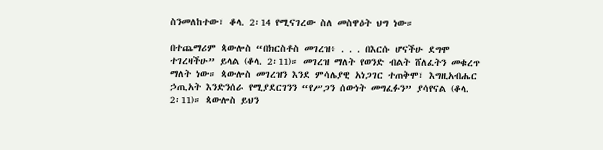ስንመለከተው፣ ቆላ. 2፡14 የሚናገረው ስለ መስዋዕት ህግ ነው።

በተጨማሪም ጳውሎስ “በክርስቶስ መገረዝ፥ . . . በእርሱ ሆናችሁ ደግሞ ተገረዛችሁ” ይላል (ቆላ. 2፡11)። መገረዝ ማለት የወንድ ብልት ሸለፈትን መቁረጥ ማለት ነው። ጳውሎስ መገረዝን እንደ ምሳሌያዊ አነጋገር ተጠቅሞ፣ እግዚአብሔር ኃጢአት እንድንሰራ የሚያደርገንን “የሥጋን ሰውነት መግፈፉን” ያሳየናል (ቆላ. 2፡11)። ጳውሎስ ይህን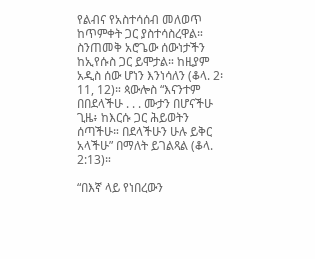የልብና የአስተሳሰብ መለወጥ ከጥምቀት ጋር ያስተሳስረዋል። ስንጠመቅ አሮጌው ሰውነታችን ከኢየሱስ ጋር ይሞታል። ከዚያም አዲስ ሰው ሆነን እንነሳለን (ቆላ. 2፡11, 12)። ጳውሎስ “እናንተም በበደላችሁ . . . ሙታን በሆናችሁ ጊዜ፥ ከእርሱ ጋር ሕይወትን ሰጣችሁ። በደላችሁን ሁሉ ይቅር አላችሁ” በማለት ይገልጻል (ቆላ. 2:13)።

“በእኛ ላይ የነበረውን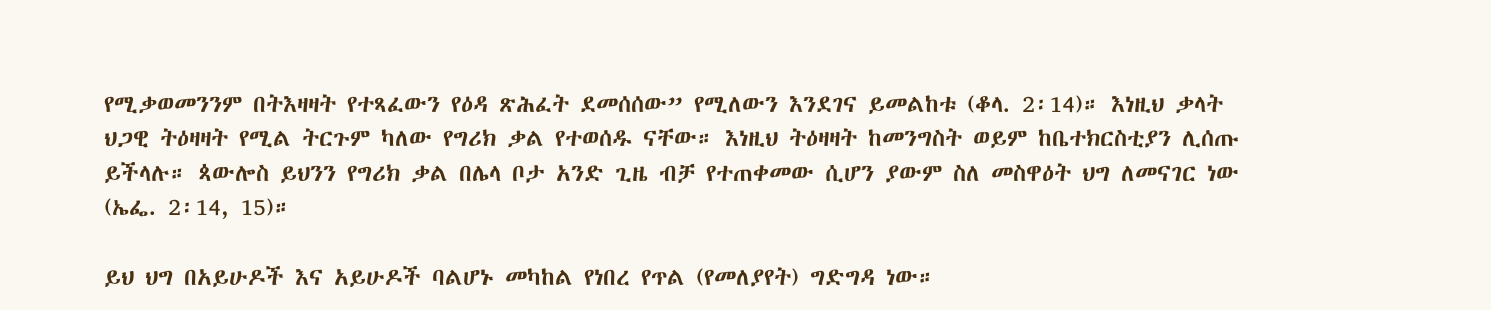የሚቃወመንንም በትእዛዛት የተጻፈውን የዕዳ ጽሕፈት ደመሰሰው” የሚለውን እንደገና ይመልከቱ (ቆላ. 2፡14)። እነዚህ ቃላት ህጋዊ ትዕዛዛት የሚል ትርጉም ካለው የግሪክ ቃል የተወሰዱ ናቸው። እነዚህ ትዕዛዛት ከመንግስት ወይም ከቤተክርስቲያን ሊሰጡ ይችላሉ። ጳውሎስ ይህንን የግሪክ ቃል በሌላ ቦታ አንድ ጊዜ ብቻ የተጠቀመው ሲሆን ያውም ስለ መስዋዕት ህግ ለመናገር ነው (ኤፌ. 2፡14, 15)።

ይህ ህግ በአይሁዶች እና አይሁዶች ባልሆኑ መካከል የነበረ የጥል (የመለያየት) ግድግዳ ነው።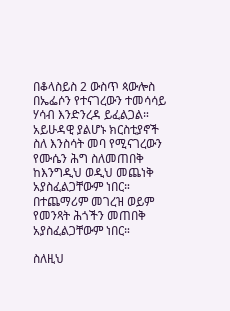በቆላስይስ 2 ውስጥ ጳውሎስ በኤፌሶን የተናገረውን ተመሳሳይ ሃሳብ እንድንረዳ ይፈልጋል። አይሁዳዊ ያልሆኑ ክርስቲያኖች ስለ እንስሳት መባ የሚናገረውን የሙሴን ሕግ ስለመጠበቅ ከእንግዲህ ወዲህ መጨነቅ አያስፈልጋቸውም ነበር። በተጨማሪም መገረዝ ወይም የመንጻት ሕጎችን መጠበቅ አያስፈልጋቸውም ነበር።

ስለዚህ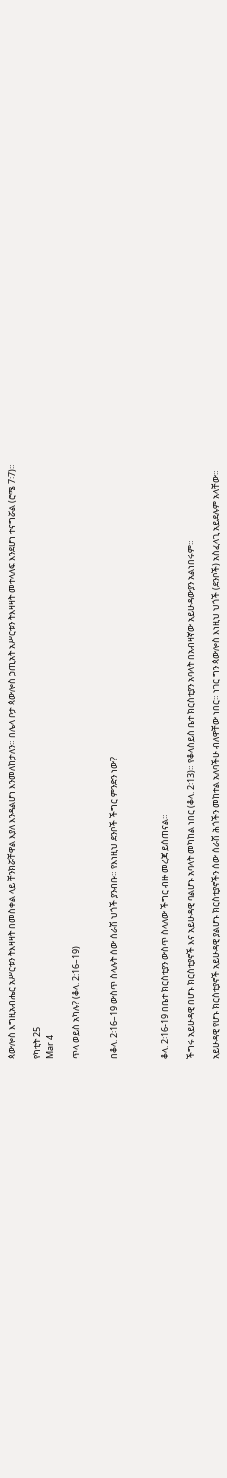ጳውሎስ እግዚአብሔር አሥርቱን ትእዛዛት በመስቀል ላይ ቸንክሯቸዋል እያለ እንዳልሆነ እንመለከታለን። በሌላ ቦታ ጳውሎስ ኃጢአት አሥርቱን ትእዛዛት መተላለፍ እንደሆነ ተናግሯል (ሮሜ 7፡7)።

የካቲት 25
Mar 4

ጥላ ወይስ አካሉ? (ቆላ. 2:16–19)


በቆላ. 2፡16–19 ውስጥ ስላሉት ሰው ሰራሽ ህጎች ያንብቡ። የእነዚህ ደንቦች ችግር ምንድን ነው?



ቆላ. 2፡16-19 በቤተ ክርስቲያን ውስጥ ስላለው ችግር ብዙ መረጃ ይሰጠናል።

ችግሩ አይሁዳዊ በሆኑ ክርስቲያኖች እና አይሁዳዊ ባልሆኑ አባላት መካከል ነበር (ቆላ. 2፡13)። የቆላስይስ ቤተ ክርስቲያን አባላት በአብዛኛው አይሁዳውያን አልነበሩም።

አይሁዳዊ የሆኑ ክርስቲያኖች አይሁዳዊ ያልሆኑ ክርስቲያኖችን ሰው ሰራሽ ሕጎችን መከተል አለባችሁ ብለዋቸው ነበር። ነገር ግን ጳውሎስ እነዚህ ህጎች (ደንቦች) አስፈላጊ አይደሉም አላቸው።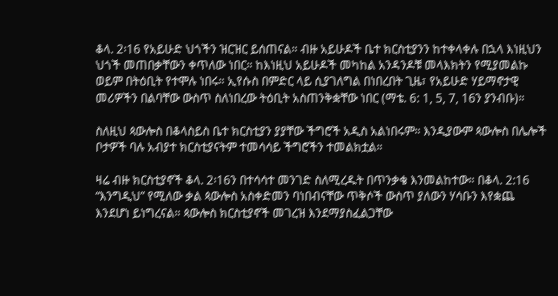ቆላ. 2፡16 የአይሁድ ህጎችን ዝርዝር ይሰጠናል። ብዙ አይሁዶች ቤተ ክርስቲያንን ከተቀላቀሉ በኋላ እነዚህን ህጎች መጠበቃቸውን ቀጥለው ነበር። ከእነዚህ አይሁዶች መካከል አንዳንዶቹ መላእክትን የሚያመልኩ ወይም በትዕቢት የተሞሉ ነበሩ። ኢየሱስ በምድር ላይ ሲያገለግል በነበረበት ጊዜ፣ የአይሁድ ሃይማኖታዊ መሪዎችን በልባቸው ውስጥ ስለነበረው ትዕቢት አስጠንቅቋቸው ነበር (ማቴ. 6: 1, 5, 7, 16ን ያንብቡ)።

ስለዚህ ጳውሎስ በቆላስይስ ቤተ ክርስቲያን ያያቸው ችግሮች አዲስ አልነበሩም። እንዲያውም ጳውሎስ በሌሎች ቦታዎች ባሉ አብያተ ክርስቲያናትም ተመሳሳይ ችግሮችን ተመልክቷል።

ዛሬ ብዙ ክርስቲያኖች ቆላ. 2፡16ን በተሳሳተ መንገድ ስለሚረዱት በጥንቃቄ እንመልከተው። በቆላ. 2:16 “እንግዲህ” የሚለው ቃል ጳውሎስ አስቀድመን ባነበብናቸው ጥቅሶች ውስጥ ያለውን ሃሳቡን እየቋጨ እንደሆነ ይነግረናል። ጳውሎስ ክርስቲያኖች መገረዝ እንደማያስፈልጋቸው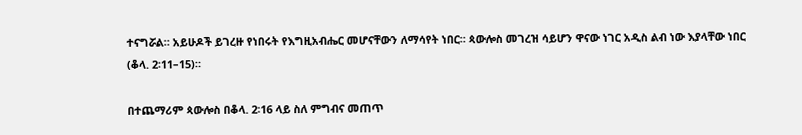ተናግሯል። አይሁዶች ይገረዙ የነበሩት የእግዚአብሔር መሆናቸውን ለማሳየት ነበር። ጳውሎስ መገረዝ ሳይሆን ዋናው ነገር አዲስ ልብ ነው እያላቸው ነበር (ቆላ. 2፡11–15)።

በተጨማሪም ጳውሎስ በቆላ. 2፡16 ላይ ስለ ምግብና መጠጥ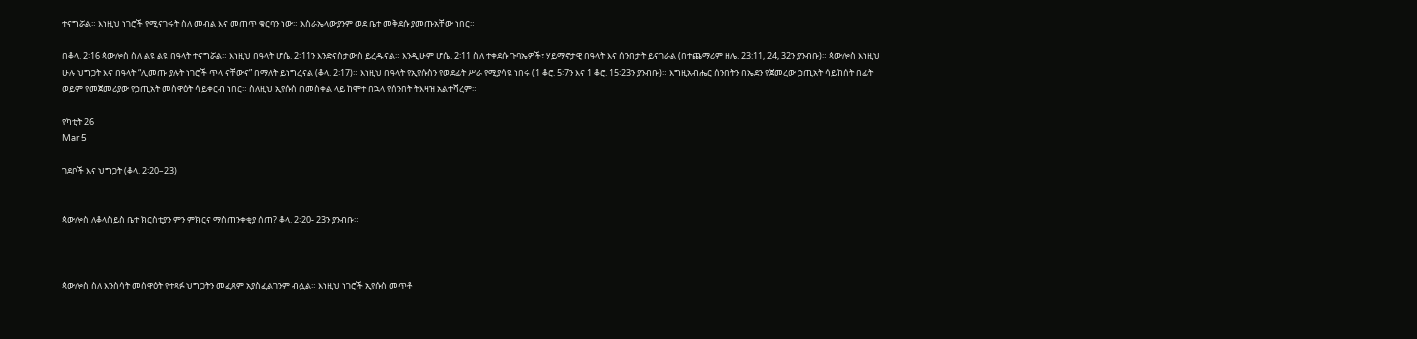ተናግሯል። እነዚህ ነገሮች የሚናገሩት ስለ መብል እና መጠጥ ቁርባን ነው። እስራኤላውያንም ወደ ቤተ መቅደሱ ያመጡአቸው ነበር።

በቆላ. 2፡16 ጳውሎስ ስለ ልዩ ልዩ በዓላት ተናግሯል። እነዚህ በዓላት ሆሴ. 2፡11ን እንድናስታውስ ይረዱናል። እንዲሁም ሆሴ. 2፡11 ስለ ተቀደሱ ጉባኤዎች፣ ሃይማኖታዊ በዓላት እና ሰንበታት ይናገራል (በተጨማሪም ዘሌ. 23:11, 24, 32ን ያንብቡ)። ጳውሎስ እነዚህ ሁሉ ህግጋት እና በዓላት “ሊመጡ ያሉት ነገሮች ጥላ ናቸውና” በማለት ይነግረናል (ቆላ. 2፡17)። እነዚህ በዓላት የኢየሱስን የወደፊት ሥራ የሚያሳዩ ነበሩ (1 ቆሮ. 5፡7ን እና 1 ቆሮ. 15፡23ን ያንብቡ)። እግዚአብሔር ሰንበትን በኤደን የጀመረው ኃጢአት ሳይከሰት በፊት ወይም የመጀመሪያው የኃጢአት መስዋዕት ሳይቀርብ ነበር። ስለዚህ ኢየሱስ በመስቀል ላይ ከሞተ በኋላ የሰንበት ትእዛዝ አልተሻረም።

የካቲት 26
Mar 5

ገደቦች እና ህግጋት (ቆላ. 2፡20–23)


ጳውሎስ ለቆላስይስ ቤተ ክርስቲያን ምን ምክርና ማስጠንቀቂያ ሰጠ? ቆላ. 2፡20- 23ን ያንብቡ።



ጳውሎስ ስለ እንስሳት መስዋዕት የተጻፉ ህግጋትን መፈጸም አያስፈልገንም ብሏል። እነዚህ ነገሮች ኢየሱስ መጥቶ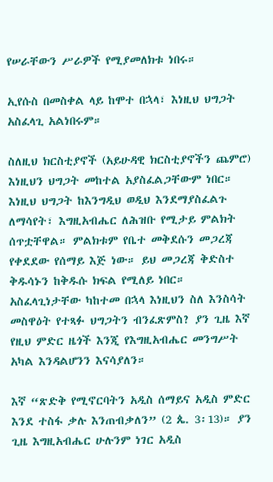የሠራቸውን ሥራዎች የሚያመለክቱ ነበሩ።

ኢየሱስ በመስቀል ላይ ከሞተ በኋላ፣ እነዚህ ህግጋት አስፈላጊ አልነበሩም።

ስለዚህ ክርስቲያኖች (አይሁዳዊ ክርስቲያኖችን ጨምሮ) እነዚህን ህግጋት መከተል አያስፈልጋቸውም ነበር። እነዚህ ህግጋት ከእንግዲህ ወዲህ እንደማያስፈልጉ ለማሳየት፣ እግዚአብሔር ለሕዝቡ የሚታይ ምልክት ሰጥቷቸዋል። ምልክቱም የቤተ መቅደሱን መጋረጃ የቀደደው የሰማይ እጅ ነው። ይህ መጋረጃ ቅድስተ ቅዱሳኑን ከቅዱሱ ክፍል የሚለይ ነበር። አስፈላጊነታቸው ካከተመ በኋላ እነዚህን ስለ እንስሳት መስዋዕት የተጻፉ ህግጋትን ብንፈጽምስ? ያን ጊዜ እኛ የዚህ ምድር ዜጎች እንጂ የእግዚአብሔር መንግሥት አካል እንዳልሆንን እናሳያለን።

እኛ “ጽድቅ የሚኖርባትን አዲስ ሰማይና አዲስ ምድር እንደ ተስፋ ቃሉ እንጠብቃለን” (2 ጴ. 3፡13)። ያን ጊዜ እግዚአብሔር ሁሉንም ነገር አዲስ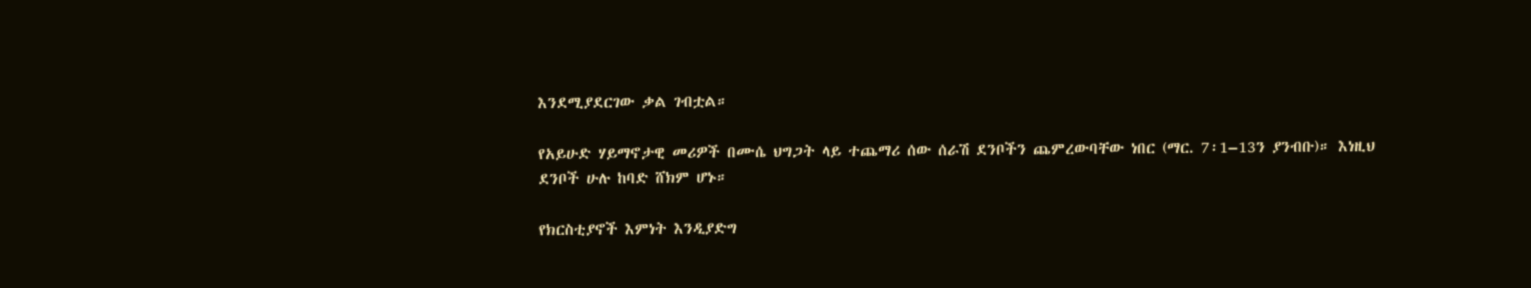እንደሚያደርገው ቃል ገብቷል።

የአይሁድ ሃይማኖታዊ መሪዎች በሙሴ ህግጋት ላይ ተጨማሪ ሰው ሰራሽ ደንቦችን ጨምረውባቸው ነበር (ማር. 7፡1–13ን ያንብቡ)። እነዚህ ደንቦች ሁሉ ከባድ ሸክም ሆኑ።

የክርስቲያኖች እምነት እንዲያድግ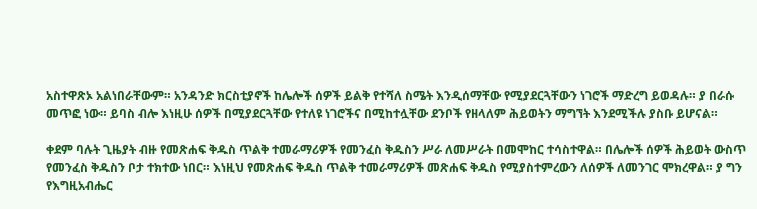አስተዋጽኦ አልነበራቸውም። አንዳንድ ክርስቲያኖች ከሌሎች ሰዎች ይልቅ የተሻለ ስሜት እንዲሰማቸው የሚያደርጓቸውን ነገሮች ማድረግ ይወዳሉ። ያ በራሱ መጥፎ ነው። ይባስ ብሎ እነዚሁ ሰዎች በሚያደርጓቸው የተለዩ ነገሮችና በሚከተሏቸው ደንቦች የዘላለም ሕይወትን ማግኘት እንደሚችሉ ያስቡ ይሆናል።

ቀደም ባሉት ጊዜያት ብዙ የመጽሐፍ ቅዱስ ጥልቅ ተመራማሪዎች የመንፈስ ቅዱስን ሥራ ለመሥራት በመሞከር ተሳስተዋል። በሌሎች ሰዎች ሕይወት ውስጥ የመንፈስ ቅዱስን ቦታ ተክተው ነበር። እነዚህ የመጽሐፍ ቅዱስ ጥልቅ ተመራማሪዎች መጽሐፍ ቅዱስ የሚያስተምረውን ለሰዎች ለመንገር ሞክረዋል። ያ ግን የእግዚአብሔር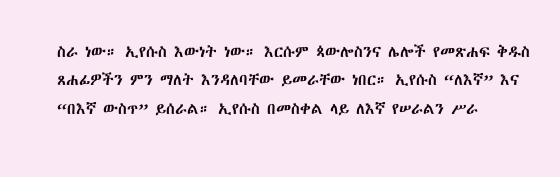ስራ ነው። ኢየሱስ እውነት ነው። እርሱም ጳውሎስንና ሌሎች የመጽሐፍ ቅዱስ ጸሐፊዎችን ምን ማለት እንዳለባቸው ይመራቸው ነበር። ኢየሱስ “ለእኛ” እና “በእኛ ውስጥ” ይሰራል። ኢየሱስ በመስቀል ላይ ለእኛ የሠራልን ሥራ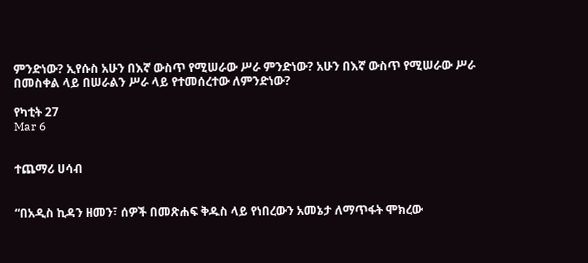ምንድነው? ኢየሱስ አሁን በእኛ ውስጥ የሚሠራው ሥራ ምንድነው? አሁን በእኛ ውስጥ የሚሠራው ሥራ በመስቀል ላይ በሠራልን ሥራ ላይ የተመሰረተው ለምንድነው?

የካቲት 27
Mar 6


ተጨማሪ ሀሳብ


“በአዲስ ኪዳን ዘመን፣ ሰዎች በመጽሐፍ ቅዱስ ላይ የነበረውን አመኔታ ለማጥፋት ሞክረው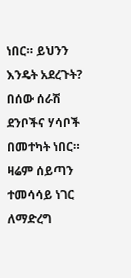ነበር። ይህንን እንዴት አደረጉት? በሰው ሰራሽ ደንቦችና ሃሳቦች በመተካት ነበር። ዛሬም ሰይጣን ተመሳሳይ ነገር ለማድረግ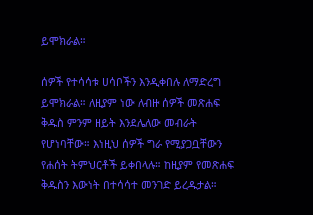ይሞክራል።

ሰዎች የተሳሳቱ ሀሳቦችን እንዲቀበሉ ለማድረግ ይሞክራል። ለዚያም ነው ለብዙ ሰዎች መጽሐፍ ቅዱስ ምንም ዘይት እንደሌለው መብራት የሆነባቸው። እነዚህ ሰዎች ግራ የሚያጋቧቸውን የሐሰት ትምህርቶች ይቀበላሉ። ከዚያም የመጽሐፍ ቅዱስን እውነት በተሳሳተ መንገድ ይረዱታል።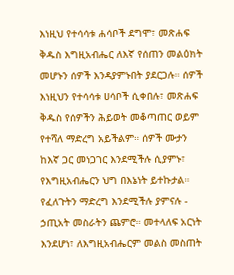እነዚህ የተሳሳቱ ሐሳቦች ደግሞ፣ መጽሐፍ ቅዱስ እግዚአብሔር ለእኛ የሰጠን መልዕክት መሆኑን ሰዎች እንዳያምኑበት ያደርጋሉ። ሰዎች እነዚህን የተሳሳቱ ሀሳቦች ሲቀበሉ፣ መጽሐፍ ቅዱስ የሰዎችን ሕይወት መቆጣጠር ወይም የተሻለ ማድረግ አይችልም። ሰዎች ሙታን ከእኛ ጋር መነጋገር እንደሚችሉ ሲያምኑ፣ የእግዚአብሔርን ህግ በእኔነት ይተኩታል። የፈለጉትን ማድረግ እንደሚችሉ ያምናሉ - ኃጢአት መስራትን ጨምሮ። መተላለፍ አርነት እንደሆነ፣ ለእግዚአብሔርም መልስ መስጠት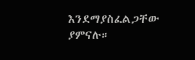እንደማያስፈልጋቸው ያምናሉ።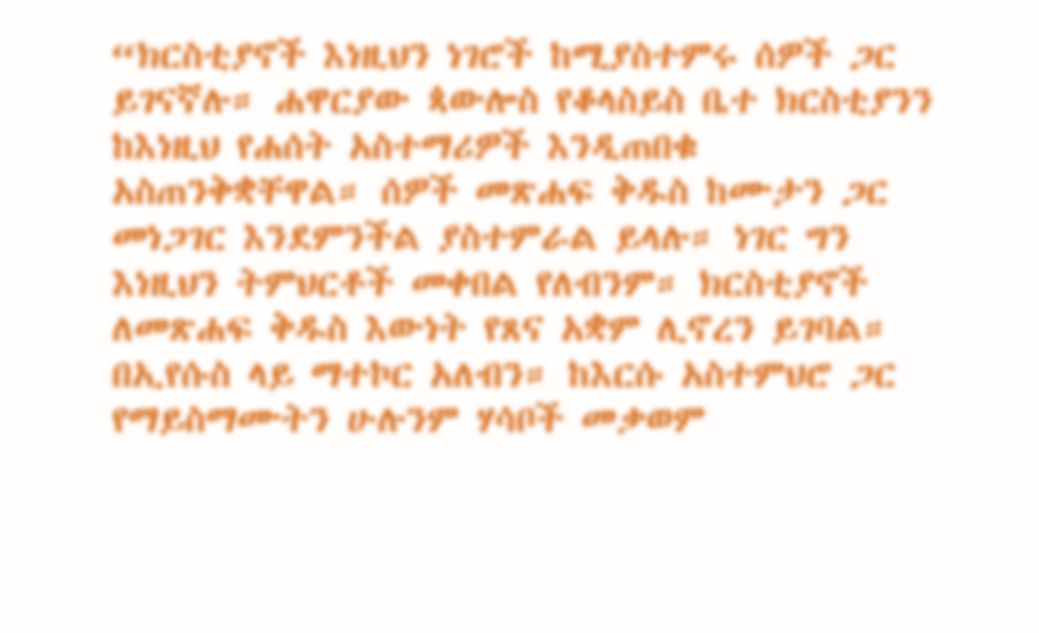“ክርስቲያኖች እነዚህን ነገሮች ከሚያስተምሩ ሰዎች ጋር ይገናኛሉ። ሐዋርያው ጳውሎስ የቆላስይስ ቤተ ክርስቲያንን ከእነዚህ የሐሰት አስተማሪዎች እንዲጠበቁ አስጠንቅቋቸዋል። ሰዎች መጽሐፍ ቅዱስ ከሙታን ጋር መነጋገር እንደምንችል ያስተምራል ይላሉ። ነገር ግን እነዚህን ትምህርቶች መቀበል የለብንም። ክርስቲያኖች ለመጽሐፍ ቅዱስ እውነት የጸና አቋም ሊኖረን ይገባል። በኢየሱስ ላይ ማተኮር አለብን። ከእርሱ አስተምህሮ ጋር የማይስማሙትን ሁሉንም ሃሳቦች መቃወም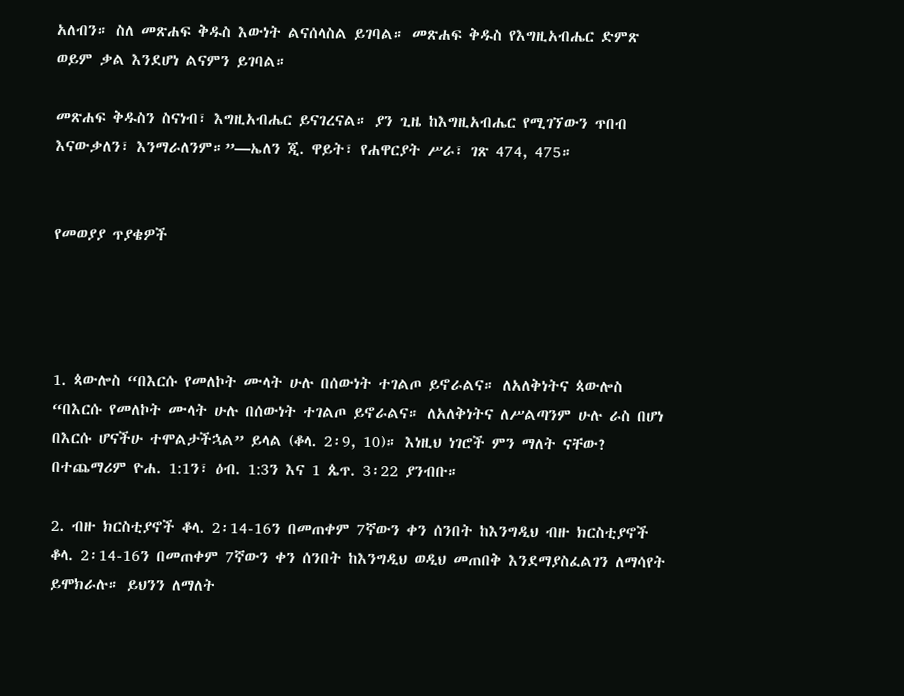አለብን። ስለ መጽሐፍ ቅዱስ እውነት ልናሰላስል ይገባል። መጽሐፍ ቅዱስ የእግዚአብሔር ድምጽ ወይም ቃል እንደሆነ ልናምን ይገባል።

መጽሐፍ ቅዱስን ስናነብ፣ እግዚአብሔር ይናገረናል። ያን ጊዜ ከእግዚአብሔር የሚገኘውን ጥበብ እናውቃለን፣ እንማራለንም።”—ኤለን ጂ. ዋይት፣ የሐዋርያት ሥራ፣ ገጽ 474, 475።


የመወያያ ጥያቄዎች




1. ጳውሎስ “በእርሱ የመለኮት ሙላት ሁሉ በሰውነት ተገልጦ ይኖራልና። ለአለቅነትና ጳውሎስ “በእርሱ የመለኮት ሙላት ሁሉ በሰውነት ተገልጦ ይኖራልና። ለአለቅነትና ለሥልጣንም ሁሉ ራስ በሆነ በእርሱ ሆናችሁ ተሞልታችኋል” ይላል (ቆላ. 2፡9, 10)። እነዚህ ነገሮች ምን ማለት ናቸው? በተጨማሪም ዮሐ. 1:1ን፣ ዕብ. 1:3ን እና 1 ጴጥ. 3፡22 ያንብቡ።

2. ብዙ ክርስቲያኖች ቆላ. 2፡14-16ን በመጠቀም 7ኛውን ቀን ሰንበት ከእንግዲህ ብዙ ክርስቲያኖች ቆላ. 2፡14-16ን በመጠቀም 7ኛውን ቀን ሰንበት ከእንግዲህ ወዲህ መጠበቅ እንደማያስፈልገን ለማሳየት ይሞክራሉ። ይህንን ለማለት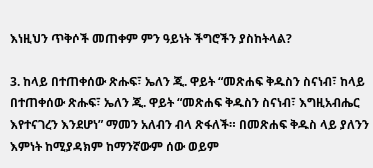እነዚህን ጥቅሶች መጠቀም ምን ዓይነት ችግሮችን ያስከትላል?

3. ከላይ በተጠቀሰው ጽሑፍ፣ ኤለን ጂ. ዋይት “መጽሐፍ ቅዱስን ስናነብ፣ ከላይ በተጠቀሰው ጽሑፍ፣ ኤለን ጂ. ዋይት “መጽሐፍ ቅዱስን ስናነብ፣ እግዚአብሔር እየተናገረን እንደሆነ” ማመን አለብን ብላ ጽፋለች። በመጽሐፍ ቅዱስ ላይ ያለንን እምነት ከሚያዳክም ከማንኛውም ሰው ወይም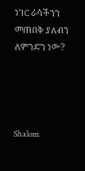ነገር ራሳችንን መጠበቅ ያለብን ለምንድን ነው?




Shalom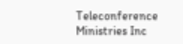Teleconference Ministries Inc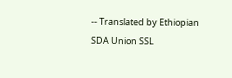-- Translated by Ethiopian SDA Union SSL